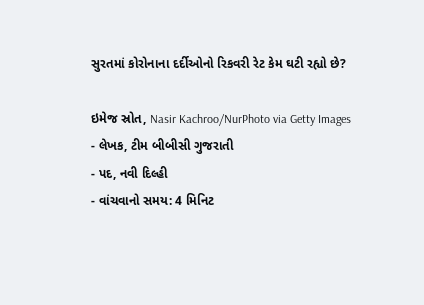સુરતમાં કોરોનાના દર્દીઓનો રિકવરી રેટ કેમ ઘટી રહ્યો છે?

ઇમેજ સ્રોત, Nasir Kachroo/NurPhoto via Getty Images
- લેખક, ટીમ બીબીસી ગુજરાતી
- પદ, નવી દિલ્હી
- વાંચવાનો સમય: 4 મિનિટ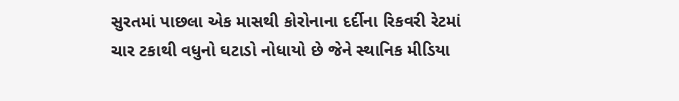સુરતમાં પાછલા એક માસથી કોરોનાના દર્દીના રિકવરી રેટમાં ચાર ટકાથી વધુનો ઘટાડો નોધાયો છે જેને સ્થાનિક મીડિયા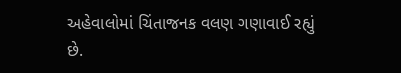અહેવાલોમાં ચિંતાજનક વલણ ગણાવાઈ રહ્યું છે.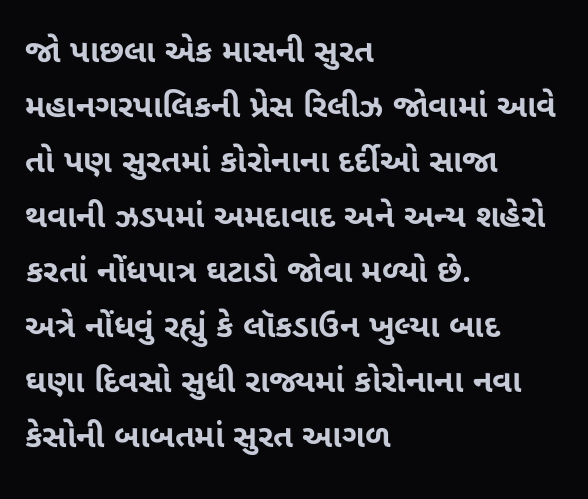જો પાછલા એક માસની સુરત મહાનગરપાલિકની પ્રેસ રિલીઝ જોવામાં આવે તો પણ સુરતમાં કોરોનાના દર્દીઓ સાજા થવાની ઝડપમાં અમદાવાદ અને અન્ય શહેરો કરતાં નોંધપાત્ર ઘટાડો જોવા મળ્યો છે.
અત્રે નોંધવું રહ્યું કે લૉકડાઉન ખુલ્યા બાદ ઘણા દિવસો સુધી રાજ્યમાં કોરોનાના નવા કેસોની બાબતમાં સુરત આગળ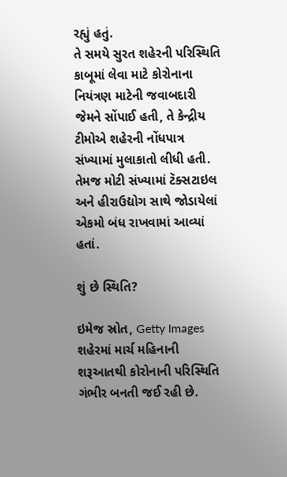રહ્યું હતું.
તે સમયે સુરત શહેરની પરિસ્થિતિ કાબૂમાં લેવા માટે કોરોનાના નિયંત્રણ માટેની જવાબદારી જેમને સોંપાઈ હતી, તે કેન્દ્રીય ટીમોએ શહેરની નોંધપાત્ર સંખ્યામાં મુલાકાતો લીધી હતી. તેમજ મોટી સંખ્યામાં ટૅક્સટાઇલ અને હીરાઉદ્યોગ સાથે જોડાયેલાં એકમો બંધ રાખવામાં આવ્યાં હતાં.

શું છે સ્થિતિ?

ઇમેજ સ્રોત, Getty Images
શહેરમાં માર્ચ મહિનાની શરૂઆતથી કોરોનાની પરિસ્થિતિ ગંભીર બનતી જઈ રહી છે.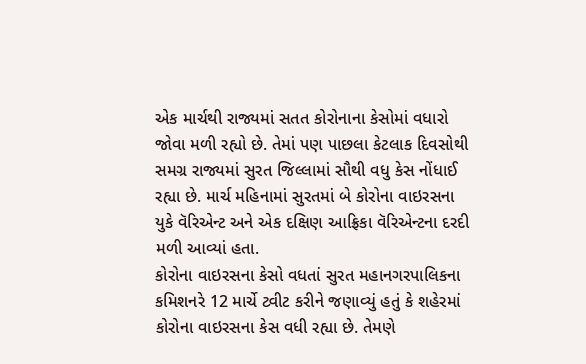એક માર્ચથી રાજ્યમાં સતત કોરોનાના કેસોમાં વધારો જોવા મળી રહ્યો છે. તેમાં પણ પાછલા કેટલાક દિવસોથી સમગ્ર રાજ્યમાં સુરત જિલ્લામાં સૌથી વધુ કેસ નોંધાઈ રહ્યા છે. માર્ચ મહિનામાં સુરતમાં બે કોરોના વાઇરસના યુકે વૅરિએન્ટ અને એક દક્ષિણ આફ્રિકા વૅરિએન્ટના દરદી મળી આવ્યાં હતા.
કોરોના વાઇરસના કેસો વધતાં સુરત મહાનગરપાલિકના કમિશનરે 12 માર્ચે ટ્વીટ કરીને જણાવ્યું હતું કે શહેરમાં કોરોના વાઇરસના કેસ વધી રહ્યા છે. તેમણે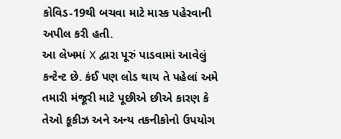કોવિડ-19થી બચવા માટે માસ્ક પહેરવાની અપીલ કરી હતી.
આ લેખમાં X દ્વારા પૂરું પાડવામાં આવેલું કન્ટેન્ટ છે. કંઈ પણ લોડ થાય તે પહેલાં અમે તમારી મંજૂરી માટે પૂછીએ છીએ કારણ કે તેઓ કૂકીઝ અને અન્ય તકનીકોનો ઉપયોગ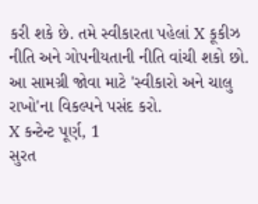કરી શકે છે. તમે સ્વીકારતા પહેલાં X કૂકીઝ નીતિ અને ગોપનીયતાની નીતિ વાંચી શકો છો. આ સામગ્રી જોવા માટે 'સ્વીકારો અને ચાલુ રાખો'ના વિકલ્પને પસંદ કરો.
X કન્ટેન્ટ પૂર્ણ, 1
સુરત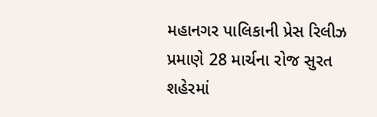મહાનગર પાલિકાની પ્રેસ રિલીઝ પ્રમાણે 28 માર્ચના રોજ સુરત શહેરમાં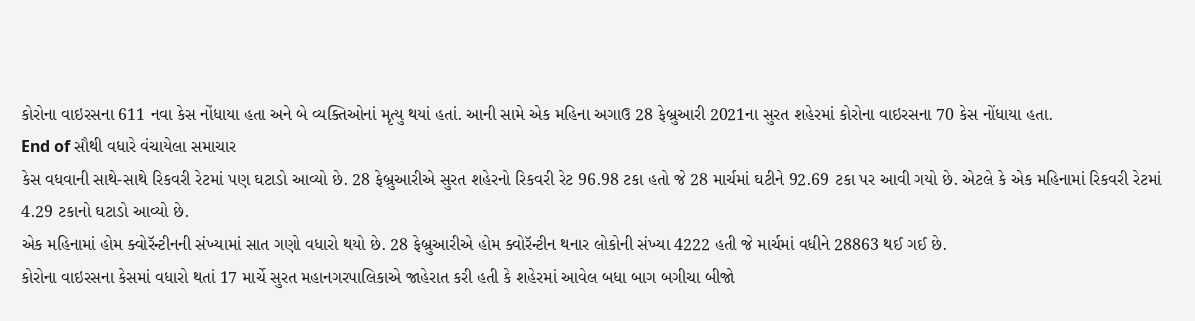કોરોના વાઇરસના 611 નવા કેસ નોંધાયા હતા અને બે વ્યક્તિઓનાં મૃત્યુ થયાં હતાં. આની સામે એક મહિના અગાઉ 28 ફેબ્રુઆરી 2021ના સુરત શહેરમાં કોરોના વાઇરસના 70 કેસ નોંધાયા હતા.
End of સૌથી વધારે વંચાયેલા સમાચાર
કેસ વધવાની સાથે-સાથે રિકવરી રેટમાં પણ ઘટાડો આવ્યો છે. 28 ફેબ્રુઆરીએ સુરત શહેરનો રિકવરી રેટ 96.98 ટકા હતો જે 28 માર્ચમાં ઘટીને 92.69 ટકા પર આવી ગયો છે. એટલે કે એક મહિનામાં રિકવરી રેટમાં 4.29 ટકાનો ઘટાડો આવ્યો છે.
એક મહિનામાં હોમ ક્વોરૅન્ટીનની સંખ્યામાં સાત ગણો વધારો થયો છે. 28 ફેબ્રુઆરીએ હોમ ક્વોરૅન્ટીન થનાર લોકોની સંખ્યા 4222 હતી જે માર્ચમાં વધીને 28863 થઈ ગઈ છે.
કોરોના વાઇરસના કેસમાં વધારો થતાં 17 માર્ચે સુરત મહાનગરપાલિકાએ જાહેરાત કરી હતી કે શહેરમાં આવેલ બધા બાગ બગીચા બીજો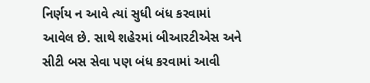નિર્ણય ન આવે ત્યાં સુધી બંધ કરવામાં આવેલ છે. સાથે શહેરમાં બીઆરટીએસ અને સીટી બસ સેવા પણ બંધ કરવામાં આવી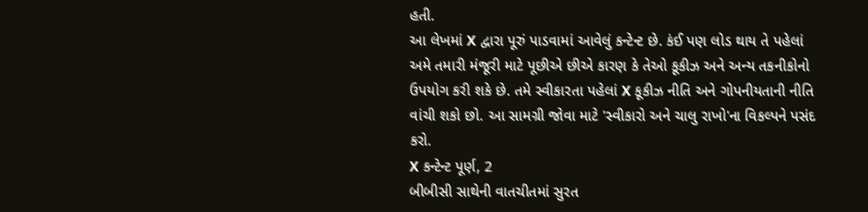હતી.
આ લેખમાં X દ્વારા પૂરું પાડવામાં આવેલું કન્ટેન્ટ છે. કંઈ પણ લોડ થાય તે પહેલાં અમે તમારી મંજૂરી માટે પૂછીએ છીએ કારણ કે તેઓ કૂકીઝ અને અન્ય તકનીકોનો ઉપયોગ કરી શકે છે. તમે સ્વીકારતા પહેલાં X કૂકીઝ નીતિ અને ગોપનીયતાની નીતિ વાંચી શકો છો. આ સામગ્રી જોવા માટે 'સ્વીકારો અને ચાલુ રાખો'ના વિકલ્પને પસંદ કરો.
X કન્ટેન્ટ પૂર્ણ, 2
બીબીસી સાથેની વાતચીતમાં સુરત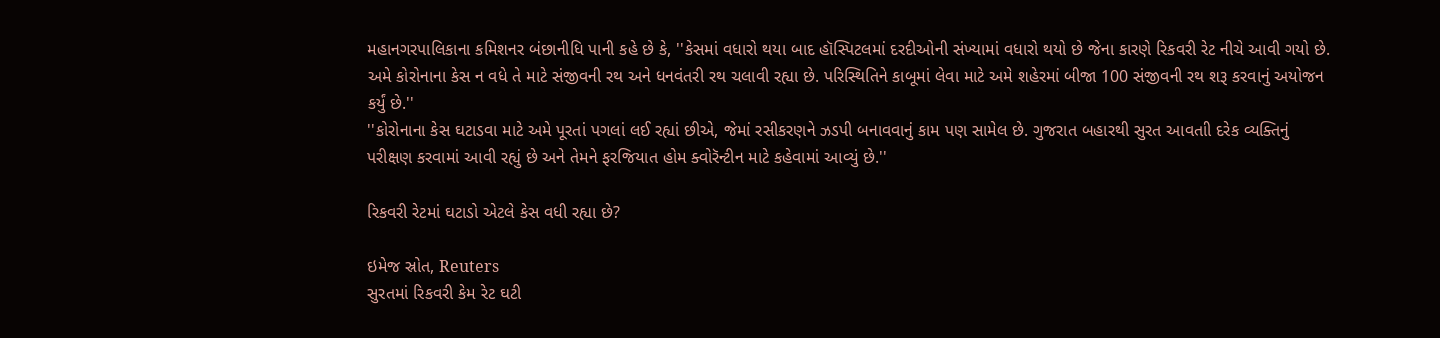મહાનગરપાલિકાના કમિશનર બંછાનીધિ પાની કહે છે કે, ''કેસમાં વધારો થયા બાદ હૉસ્પિટલમાં દરદીઓની સંખ્યામાં વધારો થયો છે જેના કારણે રિકવરી રેટ નીચે આવી ગયો છે. અમે કોરોનાના કેસ ન વધે તે માટે સંજીવની રથ અને ધનવંતરી રથ ચલાવી રહ્યા છે. પરિસ્થિતિને કાબૂમાં લેવા માટે અમે શહેરમાં બીજા 100 સંજીવની રથ શરૂ કરવાનું અયોજન કર્યું છે.''
''કોરોનાના કેસ ઘટાડવા માટે અમે પૂરતાં પગલાં લઈ રહ્યાં છીએ, જેમાં રસીકરણને ઝડપી બનાવવાનું કામ પણ સામેલ છે. ગુજરાત બહારથી સુરત આવતાી દરેક વ્યક્તિનું પરીક્ષણ કરવામાં આવી રહ્યું છે અને તેમને ફરજિયાત હોમ ક્વોરૅન્ટીન માટે કહેવામાં આવ્યું છે.''

રિકવરી રેટમાં ઘટાડો એટલે કેસ વધી રહ્યા છે?

ઇમેજ સ્રોત, Reuters
સુરતમાં રિકવરી કેમ રેટ ઘટી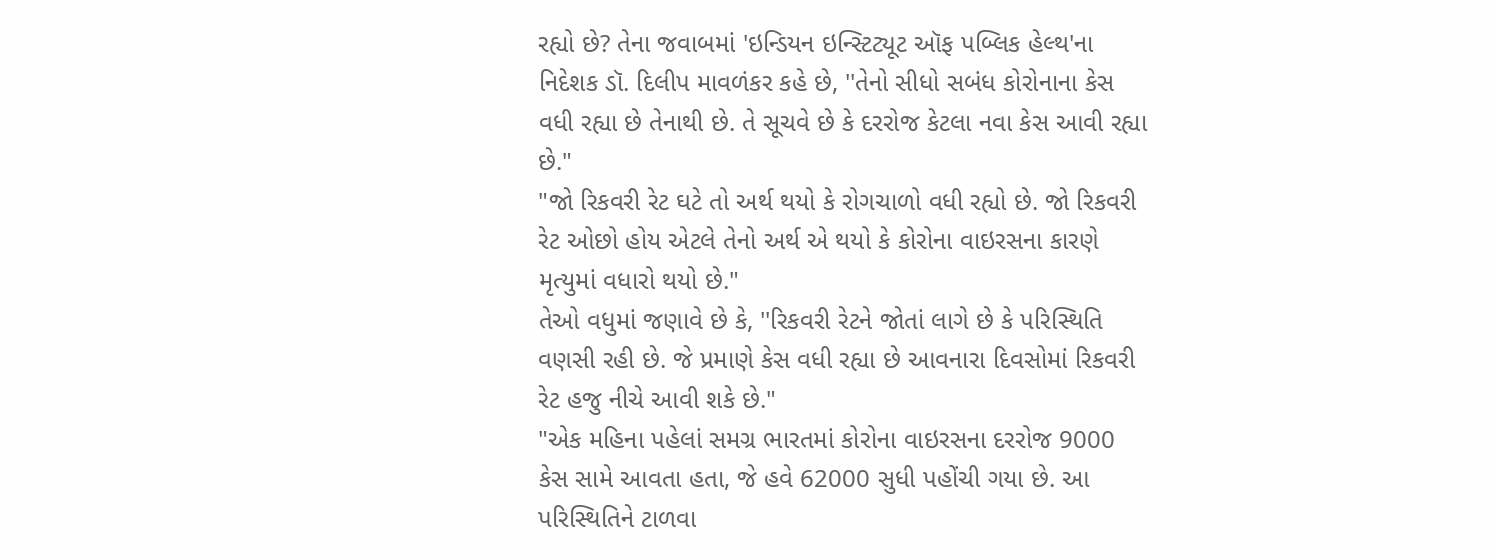રહ્યો છે? તેના જવાબમાં 'ઇન્ડિયન ઇન્સ્ટિટ્યૂટ ઑફ પબ્લિક હેલ્થ'ના નિદેશક ડૉ. દિલીપ માવળંકર કહે છે, ''તેનો સીધો સબંધ કોરોનાના કેસ વધી રહ્યા છે તેનાથી છે. તે સૂચવે છે કે દરરોજ કેટલા નવા કેસ આવી રહ્યા છે."
"જો રિકવરી રેટ ઘટે તો અર્થ થયો કે રોગચાળો વધી રહ્યો છે. જો રિકવરી રેટ ઓછો હોય એટલે તેનો અર્થ એ થયો કે કોરોના વાઇરસના કારણે મૃત્યુમાં વધારો થયો છે."
તેઓ વધુમાં જણાવે છે કે, ''રિકવરી રેટને જોતાં લાગે છે કે પરિસ્થિતિ વણસી રહી છે. જે પ્રમાણે કેસ વધી રહ્યા છે આવનારા દિવસોમાં રિકવરી રેટ હજુ નીચે આવી શકે છે."
"એક મહિના પહેલાં સમગ્ર ભારતમાં કોરોના વાઇરસના દરરોજ 9000 કેસ સામે આવતા હતા, જે હવે 62000 સુધી પહોંચી ગયા છે. આ પરિસ્થિતિને ટાળવા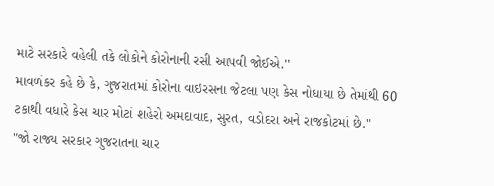માટે સરકારે વહેલી તકે લોકોને કોરોનાની રસી આપવી જોઈએ.''
માવળંકર કહે છે કે, ગુજરાતમાં કોરોના વાઇરસના જેટલા પણ કેસ નોધાયા છે તેમાંથી 60 ટકાથી વધારે કેસ ચાર મોટાં શહેરો અમદાવાદ, સુરત, વડોદરા અને રાજકોટમાં છે."
"જો રાજ્ય સરકાર ગુજરાતના ચાર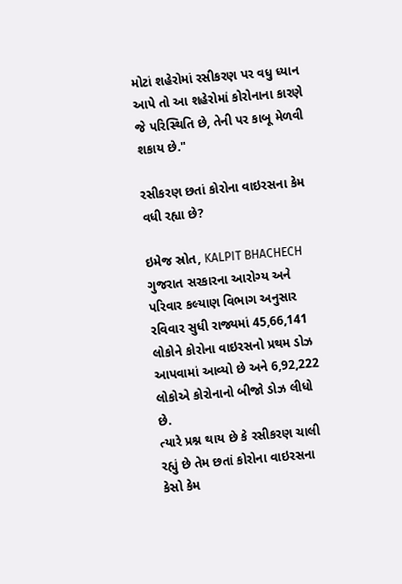મોટાં શહેરોમાં રસીકરણ પર વધુ ધ્યાન આપે તો આ શહેરોમાં કોરોનાના કારણે જે પરિસ્થિતિ છે, તેની પર કાબૂ મેળવી શકાય છે."

રસીકરણ છતાં કોરોના વાઇરસના કેમ વધી રહ્યા છે?

ઇમેજ સ્રોત, KALPIT BHACHECH
ગુજરાત સરકારના આરોગ્ય અને પરિવાર કલ્યાણ વિભાગ અનુસાર રવિવાર સુધી રાજ્યમાં 45,66,141 લોકોને કોરોના વાઇરસનો પ્રથમ ડોઝ આપવામાં આવ્યો છે અને 6,92,222 લોકોએ કોરોનાનો બીજો ડોઝ લીધો છે.
ત્યારે પ્રશ્ન થાય છે કે રસીકરણ ચાલી રહ્યું છે તેમ છતાં કોરોના વાઇરસના કેસો કેમ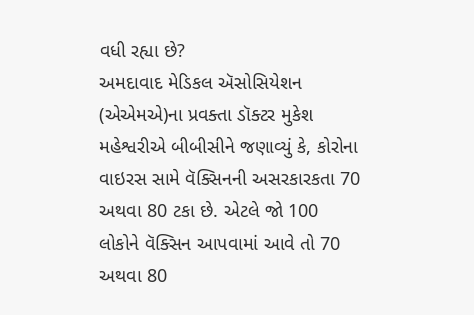વધી રહ્યા છે?
અમદાવાદ મેડિકલ ઍસોસિયેશન (એએમએ)ના પ્રવક્તા ડૉક્ટર મુકેશ મહેશ્વરીએ બીબીસીને જણાવ્યું કે, કોરોના વાઇરસ સામે વૅક્સિનની અસરકારકતા 70 અથવા 80 ટકા છે. એટલે જો 100 લોકોને વૅક્સિન આપવામાં આવે તો 70 અથવા 80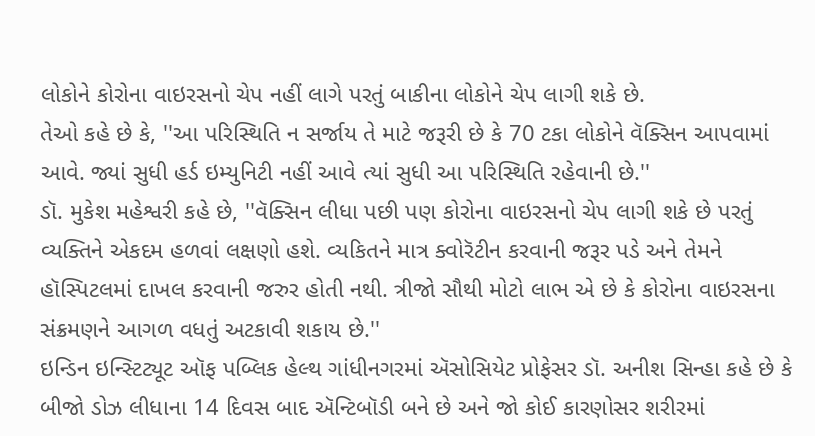લોકોને કોરોના વાઇરસનો ચેપ નહીં લાગે પરતું બાકીના લોકોને ચેપ લાગી શકે છે.
તેઓ કહે છે કે, ''આ પરિસ્થિતિ ન સર્જાય તે માટે જરૂરી છે કે 70 ટકા લોકોને વૅક્સિન આપવામાં આવે. જ્યાં સુધી હર્ડ ઇમ્યુનિટી નહીં આવે ત્યાં સુધી આ પરિસ્થિતિ રહેવાની છે.''
ડૉ. મુકેશ મહેશ્વરી કહે છે, ''વૅક્સિન લીધા પછી પણ કોરોના વાઇરસનો ચેપ લાગી શકે છે પરતું વ્યક્તિને એકદમ હળવાં લક્ષણો હશે. વ્યકિતને માત્ર ક્વોરૅટીન કરવાની જરૂર પડે અને તેમને હૉસ્પિટલમાં દાખલ કરવાની જરુર હોતી નથી. ત્રીજો સૌથી મોટો લાભ એ છે કે કોરોના વાઇરસના સંક્રમણને આગળ વધતું અટકાવી શકાય છે.''
ઇન્ડિન ઇન્સ્ટિટ્યૂટ ઑફ પબ્લિક હેલ્થ ગાંધીનગરમાં ઍસોસિયેટ પ્રોફેસર ડૉ. અનીશ સિન્હા કહે છે કે બીજો ડોઝ લીધાના 14 દિવસ બાદ ઍન્ટિબૉડી બને છે અને જો કોઈ કારણોસર શરીરમાં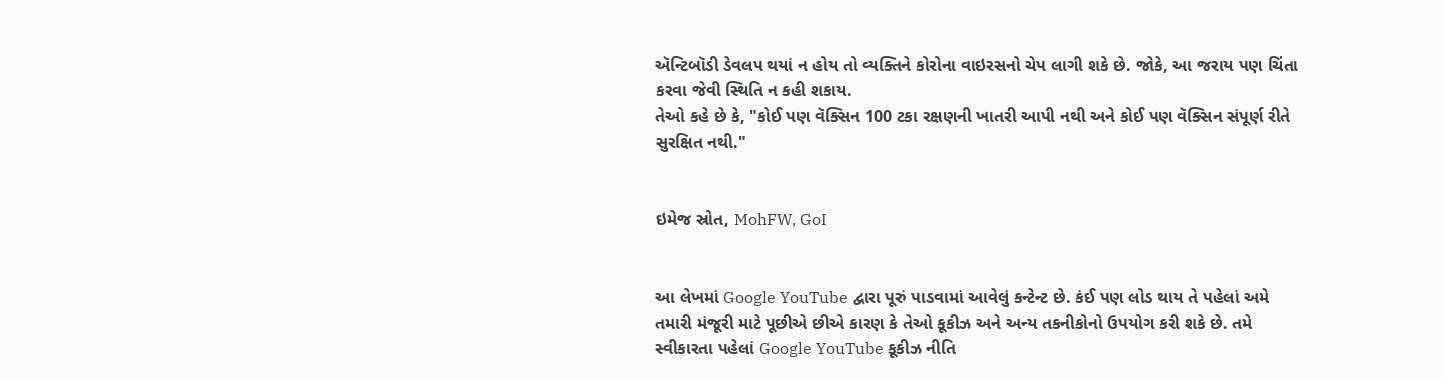ઍન્ટિબૉડી ડેવલપ થયાં ન હોય તો વ્યક્તિને કોરોના વાઇરસનો ચેપ લાગી શકે છે. જોકે, આ જરાય પણ ચિંતા કરવા જેવી સ્થિતિ ન કહી શકાય.
તેઓ કહે છે કે, "કોઈ પણ વૅક્સિન 100 ટકા રક્ષણની ખાતરી આપી નથી અને કોઈ પણ વૅક્સિન સંપૂર્ણ રીતે સુરક્ષિત નથી."


ઇમેજ સ્રોત, MohFW, GoI


આ લેખમાં Google YouTube દ્વારા પૂરું પાડવામાં આવેલું કન્ટેન્ટ છે. કંઈ પણ લોડ થાય તે પહેલાં અમે તમારી મંજૂરી માટે પૂછીએ છીએ કારણ કે તેઓ કૂકીઝ અને અન્ય તકનીકોનો ઉપયોગ કરી શકે છે. તમે સ્વીકારતા પહેલાં Google YouTube કૂકીઝ નીતિ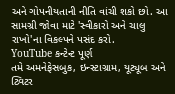અને ગોપનીયતાની નીતિ વાંચી શકો છો. આ સામગ્રી જોવા માટે 'સ્વીકારો અને ચાલુ રાખો'ના વિકલ્પને પસંદ કરો.
YouTube કન્ટેન્ટ પૂર્ણ
તમે અમનેફેસબુક, ઇન્સ્ટાગ્રામ, યૂટ્યૂબ અને ટ્વિટર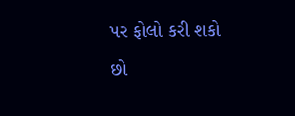પર ફોલો કરી શકો છો